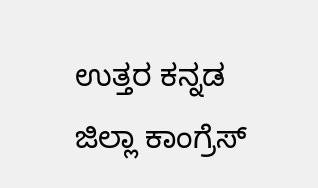ಉತ್ತರ ಕನ್ನಡ ಜಿಲ್ಲಾ ಕಾಂಗ್ರೆಸ್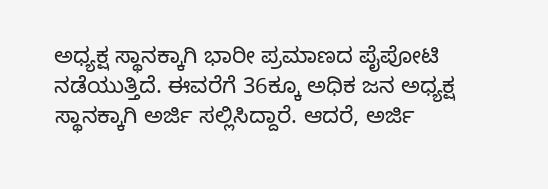ಅಧ್ಯಕ್ಷ ಸ್ಥಾನಕ್ಕಾಗಿ ಭಾರೀ ಪ್ರಮಾಣದ ಪೈಪೋಟಿ ನಡೆಯುತ್ತಿದೆ. ಈವರೆಗೆ 36ಕ್ಕೂ ಅಧಿಕ ಜನ ಅಧ್ಯಕ್ಷ ಸ್ಥಾನಕ್ಕಾಗಿ ಅರ್ಜಿ ಸಲ್ಲಿಸಿದ್ದಾರೆ. ಆದರೆ, ಅರ್ಜಿ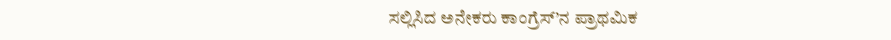ಸಲ್ಲಿಸಿದ ಅನೇಕರು ಕಾಂಗ್ರೆಸ್’ನ ಪ್ರಾಥಮಿಕ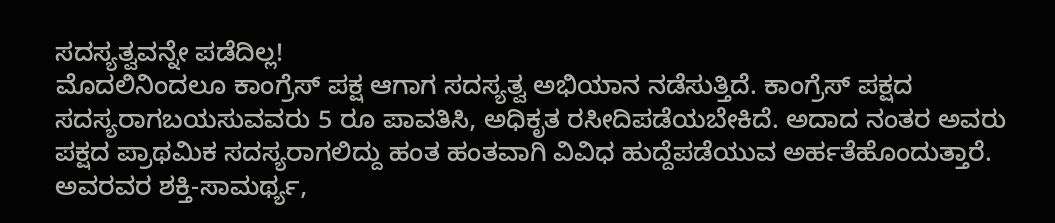ಸದಸ್ಯತ್ವವನ್ನೇ ಪಡೆದಿಲ್ಲ!
ಮೊದಲಿನಿಂದಲೂ ಕಾಂಗ್ರೆಸ್ ಪಕ್ಷ ಆಗಾಗ ಸದಸ್ಯತ್ವ ಅಭಿಯಾನ ನಡೆಸುತ್ತಿದೆ. ಕಾಂಗ್ರೆಸ್ ಪಕ್ಷದ ಸದಸ್ಯರಾಗಬಯಸುವವರು 5 ರೂ ಪಾವತಿಸಿ, ಅಧಿಕೃತ ರಸೀದಿಪಡೆಯಬೇಕಿದೆ. ಅದಾದ ನಂತರ ಅವರು ಪಕ್ಷದ ಪ್ರಾಥಮಿಕ ಸದಸ್ಯರಾಗಲಿದ್ದು ಹಂತ ಹಂತವಾಗಿ ವಿವಿಧ ಹುದ್ದೆಪಡೆಯುವ ಅರ್ಹತೆಹೊಂದುತ್ತಾರೆ. ಅವರವರ ಶಕ್ತಿ-ಸಾಮರ್ಥ್ಯ,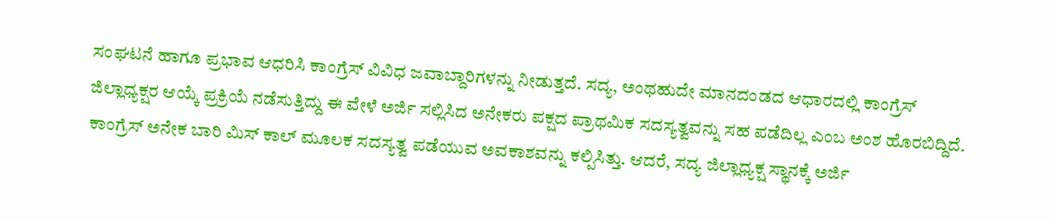ಸಂಘಟನೆ ಹಾಗೂ ಪ್ರಭಾವ ಆಧರಿಸಿ ಕಾಂಗ್ರೆಸ್ ವಿವಿಧ ಜವಾಬ್ದಾರಿಗಳನ್ನು ನೀಡುತ್ತದೆ. ಸದ್ಯ, ಅಂಥಹುದೇ ಮಾನದಂಡದ ಆಧಾರದಲ್ಲಿ ಕಾಂಗ್ರೆಸ್ ಜಿಲ್ಲಾಧ್ಯಕ್ಷರ ಆಯ್ಕೆ ಪ್ರಕ್ರಿಯೆ ನಡೆಸುತ್ತಿದ್ದು ಈ ವೇಳೆ ಅರ್ಜಿ ಸಲ್ಲಿಸಿದ ಅನೇಕರು ಪಕ್ಷದ ಪ್ರಾಥಮಿಕ ಸದಸ್ಯತ್ವವನ್ನು ಸಹ ಪಡೆದಿಲ್ಲ ಎಂಬ ಅಂಶ ಹೊರಬಿದ್ದಿದೆ.
ಕಾಂಗ್ರೆಸ್ ಅನೇಕ ಬಾರಿ ಮಿಸ್ ಕಾಲ್ ಮೂಲಕ ಸದಸ್ಯತ್ವ ಪಡೆಯುವ ಅವಕಾಶವನ್ನು ಕಲ್ಪಿಸಿತ್ತು. ಆದರೆ, ಸದ್ಯ ಜಿಲ್ಲಾಧ್ಯಕ್ಷ ಸ್ಥಾನಕ್ಕೆ ಅರ್ಜಿ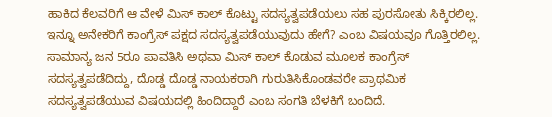ಹಾಕಿದ ಕೆಲವರಿಗೆ ಆ ವೇಳೆ ಮಿಸ್ ಕಾಲ್ ಕೊಟ್ಟು ಸದಸ್ಯತ್ವಪಡೆಯಲು ಸಹ ಪುರಸೋತು ಸಿಕ್ಕಿರಲಿಲ್ಲ. ಇನ್ನೂ ಅನೇಕರಿಗೆ ಕಾಂಗ್ರೆಸ್ ಪಕ್ಷದ ಸದಸ್ಯತ್ವಪಡೆಯುವುದು ಹೇಗೆ? ಎಂಬ ವಿಷಯವೂ ಗೊತ್ತಿರಲಿಲ್ಲ. ಸಾಮಾನ್ಯ ಜನ 5ರೂ ಪಾವತಿಸಿ ಅಥವಾ ಮಿಸ್ ಕಾಲ್ ಕೊಡುವ ಮೂಲಕ ಕಾಂಗ್ರೆಸ್ ಸದಸ್ಯತ್ವಪಡೆದಿದ್ದು, ದೊಡ್ಡ ದೊಡ್ಡ ನಾಯಕರಾಗಿ ಗುರುತಿಸಿಕೊಂಡವರೇ ಪ್ರಾಥಮಿಕ ಸದಸ್ಯತ್ವಪಡೆಯುವ ವಿಷಯದಲ್ಲಿ ಹಿಂದಿದ್ದಾರೆ ಎಂಬ ಸಂಗತಿ ಬೆಳಕಿಗೆ ಬಂದಿದೆ.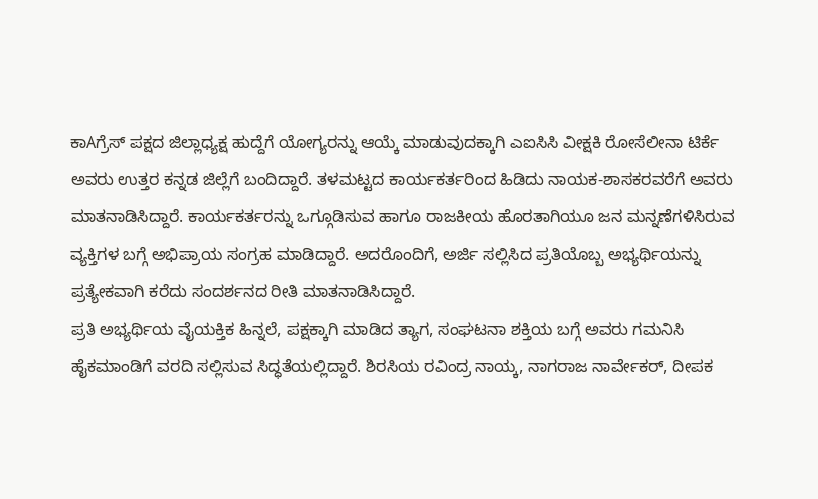ಕಾAಗ್ರೆಸ್ ಪಕ್ಷದ ಜಿಲ್ಲಾಧ್ಯಕ್ಷ ಹುದ್ದೆಗೆ ಯೋಗ್ಯರನ್ನು ಆಯ್ಕೆ ಮಾಡುವುದಕ್ಕಾಗಿ ಎಐಸಿಸಿ ವೀಕ್ಷಕಿ ರೋಸೆಲೀನಾ ಟಿರ್ಕೆ ಅವರು ಉತ್ತರ ಕನ್ನಡ ಜಿಲ್ಲೆಗೆ ಬಂದಿದ್ದಾರೆ. ತಳಮಟ್ಟದ ಕಾರ್ಯಕರ್ತರಿಂದ ಹಿಡಿದು ನಾಯಕ-ಶಾಸಕರವರೆಗೆ ಅವರು ಮಾತನಾಡಿಸಿದ್ದಾರೆ. ಕಾರ್ಯಕರ್ತರನ್ನು ಒಗ್ಗೂಡಿಸುವ ಹಾಗೂ ರಾಜಕೀಯ ಹೊರತಾಗಿಯೂ ಜನ ಮನ್ನಣೆಗಳಿಸಿರುವ ವ್ಯಕ್ತಿಗಳ ಬಗ್ಗೆ ಅಭಿಪ್ರಾಯ ಸಂಗ್ರಹ ಮಾಡಿದ್ದಾರೆ. ಅದರೊಂದಿಗೆ, ಅರ್ಜಿ ಸಲ್ಲಿಸಿದ ಪ್ರತಿಯೊಬ್ಬ ಅಭ್ಯರ್ಥಿಯನ್ನು ಪ್ರತ್ಯೇಕವಾಗಿ ಕರೆದು ಸಂದರ್ಶನದ ರೀತಿ ಮಾತನಾಡಿಸಿದ್ದಾರೆ.
ಪ್ರತಿ ಅಭ್ಯರ್ಥಿಯ ವೈಯಕ್ತಿಕ ಹಿನ್ನಲೆ, ಪಕ್ಷಕ್ಕಾಗಿ ಮಾಡಿದ ತ್ಯಾಗ, ಸಂಘಟನಾ ಶಕ್ತಿಯ ಬಗ್ಗೆ ಅವರು ಗಮನಿಸಿ ಹೈಕಮಾಂಡಿಗೆ ವರದಿ ಸಲ್ಲಿಸುವ ಸಿದ್ಧತೆಯಲ್ಲಿದ್ದಾರೆ. ಶಿರಸಿಯ ರವಿಂದ್ರ ನಾಯ್ಕ, ನಾಗರಾಜ ನಾರ್ವೇಕರ್, ದೀಪಕ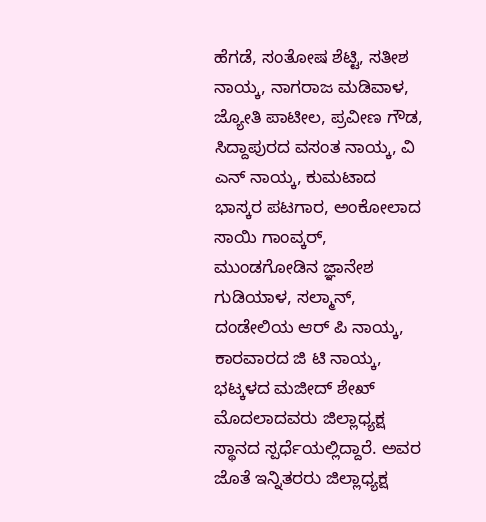ಹೆಗಡೆ, ಸಂತೋಷ ಶೆಟ್ಟಿ, ಸತೀಶ ನಾಯ್ಕ, ನಾಗರಾಜ ಮಡಿವಾಳ, ಜ್ಯೋತಿ ಪಾಟೀಲ, ಪ್ರವೀಣ ಗೌಡ, ಸಿದ್ದಾಪುರದ ವಸಂತ ನಾಯ್ಕ, ವಿ ಎನ್ ನಾಯ್ಕ, ಕುಮಟಾದ ಭಾಸ್ಕರ ಪಟಗಾರ, ಅಂಕೋಲಾದ ಸಾಯಿ ಗಾಂವ್ಕರ್, ಮುಂಡಗೋಡಿನ ಜ್ಞಾನೇಶ ಗುಡಿಯಾಳ, ಸಲ್ಮಾನ್, ದಂಡೇಲಿಯ ಆರ್ ಪಿ ನಾಯ್ಕ, ಕಾರವಾರದ ಜಿ ಟಿ ನಾಯ್ಕ, ಭಟ್ಕಳದ ಮಜೀದ್ ಶೇಖ್ ಮೊದಲಾದವರು ಜಿಲ್ಲಾಧ್ಯಕ್ಷ ಸ್ಥಾನದ ಸ್ಪರ್ಧೆಯಲ್ಲಿದ್ದಾರೆ. ಅವರ ಜೊತೆ ಇನ್ನಿತರರು ಜಿಲ್ಲಾಧ್ಯಕ್ಷ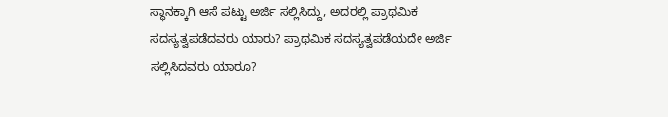ಸ್ಥಾನಕ್ಕಾಗಿ ಆಸೆ ಪಟ್ಟು ಅರ್ಜಿ ಸಲ್ಲಿಸಿದ್ದು, ಅದರಲ್ಲಿ ಪ್ರಾಥಮಿಕ ಸದಸ್ಯತ್ವಪಡೆದವರು ಯಾರು? ಪ್ರಾಥಮಿಕ ಸದಸ್ಯತ್ವಪಡೆಯದೇ ಅರ್ಜಿ ಸಲ್ಲಿಸಿದವರು ಯಾರೂ?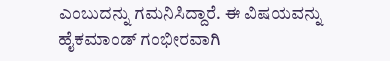ಎಂಬುದನ್ನು ಗಮನಿಸಿದ್ದಾರೆ. ಈ ವಿಷಯವನ್ನು ಹೈಕಮಾಂಡ್ ಗಂಭೀರವಾಗಿ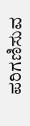ಪರಿಗಣಿಸುವ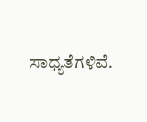ಸಾಧ್ಯತೆಗಳಿವೆ.